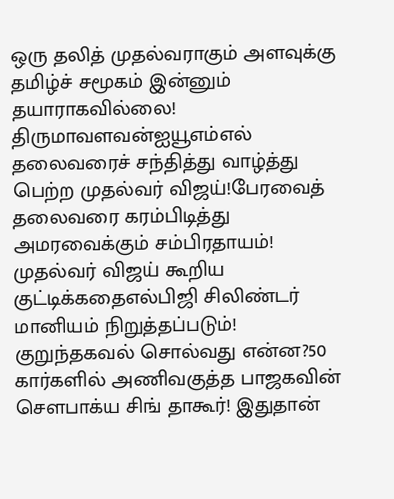ஒரு தலித் முதல்வராகும் அளவுக்கு தமிழ்ச் சமூகம் இன்னும் தயாராகவில்லை! திருமாவளவன்ஐயூஎம்எல் தலைவரைச் சந்தித்து வாழ்த்து பெற்ற முதல்வர் விஜய்!பேரவைத் தலைவரை கரம்பிடித்து அமரவைக்கும் சம்பிரதாயம்! முதல்வர் விஜய் கூறிய குட்டிக்கதைஎல்பிஜி சிலிண்டர் மானியம் நிறுத்தப்படும்! குறுந்தகவல் சொல்வது என்ன?50 கார்களில் அணிவகுத்த பாஜகவின் சௌபாக்ய சிங் தாகூர்! இதுதான்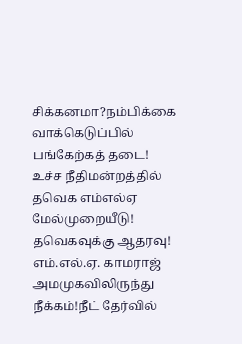சிக்கனமா?நம்பிக்கை வாக்கெடுப்பில் பங்கேற்கத் தடை! உச்ச நீதிமன்றத்தில் தவெக எம்எல்ஏ மேல்முறையீடு! தவெகவுக்கு ஆதரவு! எம்.எல்.ஏ. காமராஜ் அமமுகவிலிருந்து நீக்கம்!நீட் தேர்வில்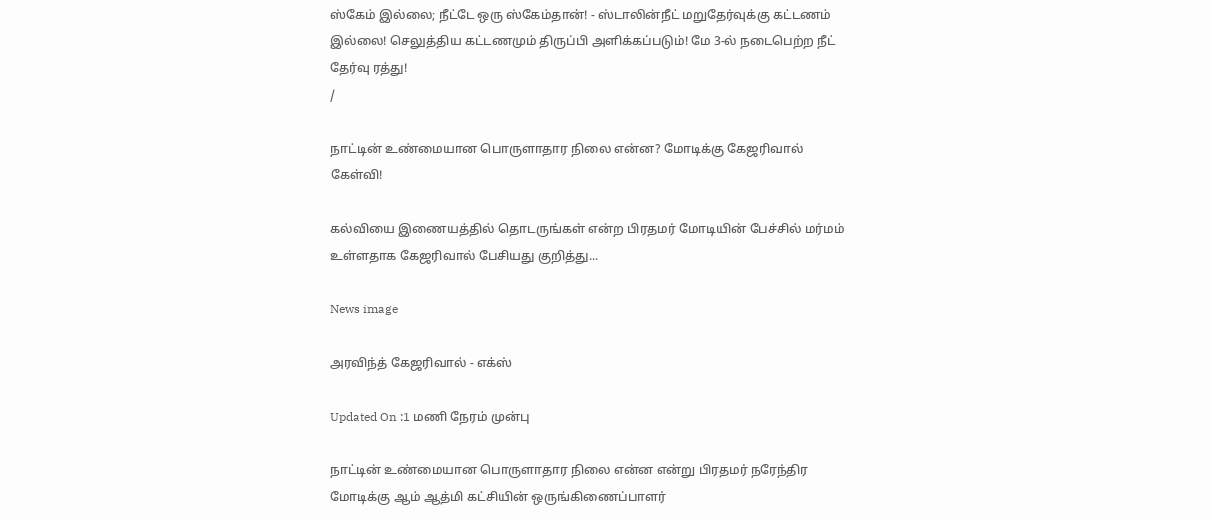ஸ்கேம் இல்லை; நீட்டே ஒரு ஸ்கேம்தான்! - ஸ்டாலின்நீட் மறுதேர்வுக்கு கட்டணம் இல்லை! செலுத்திய கட்டணமும் திருப்பி அளிக்கப்படும்! மே 3-ல் நடைபெற்ற நீட் தேர்வு ரத்து!
/

நாட்டின் உண்மையான பொருளாதார நிலை என்ன? மோடிக்கு கேஜரிவால் கேள்வி!

கல்வியை இணையத்தில் தொடருங்கள் என்ற பிரதமர் மோடியின் பேச்சில் மர்மம் உள்ளதாக கேஜரிவால் பேசியது குறித்து...

News image

அரவிந்த் கேஜரிவால் - எக்ஸ்

Updated On :1 மணி நேரம் முன்பு

நாட்டின் உண்மையான பொருளாதார நிலை என்ன என்று பிரதமர் நரேந்திர மோடிக்கு ஆம் ஆத்மி கட்சியின் ஒருங்கிணைப்பாளர்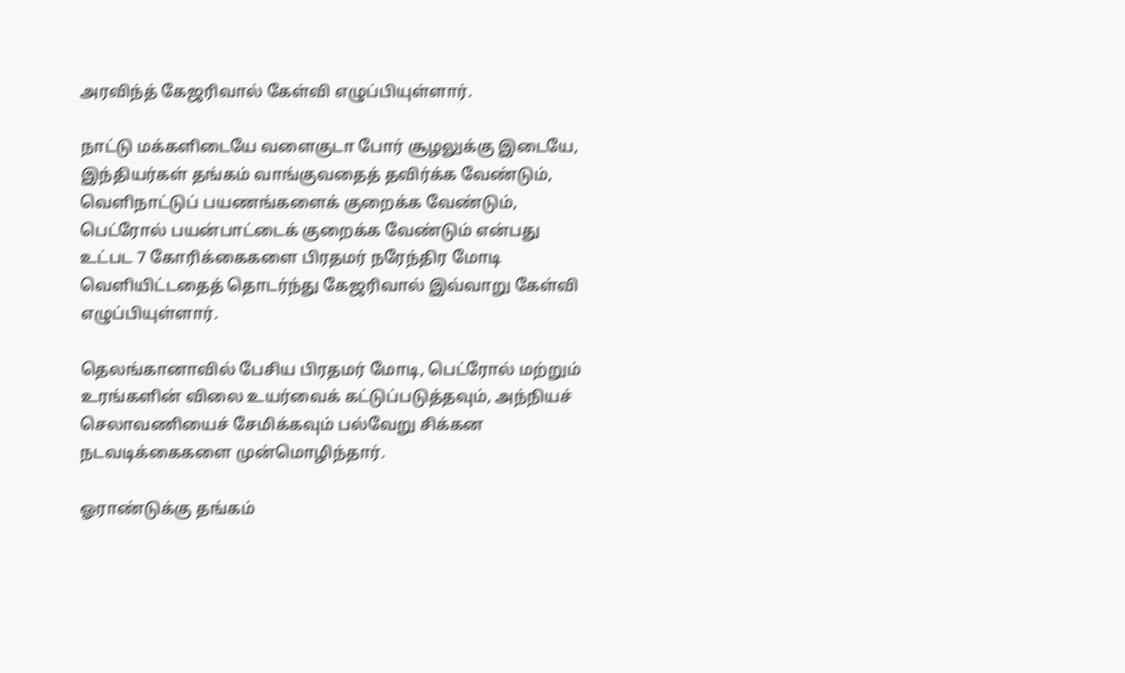அரவிந்த் கேஜரிவால் கேள்வி எழுப்பியுள்ளார்.

நாட்டு மக்களிடையே வளைகுடா போர் சூழலுக்கு இடையே, இந்தியர்கள் தங்கம் வாங்குவதைத் தவிர்க்க வேண்டும், வெளிநாட்டுப் பயணங்களைக் குறைக்க வேண்டும், பெட்ரோல் பயன்பாட்டைக் குறைக்க வேண்டும் என்பது உட்பட 7 கோரிக்கைகளை பிரதமர் நரேந்திர மோடி வெளியிட்டதைத் தொடர்ந்து கேஜரிவால் இவ்வாறு கேள்வி எழுப்பியுள்ளார்.

தெலங்கானாவில் பேசிய பிரதமர் மோடி, பெட்ரோல் மற்றும் உரங்களின் விலை உயர்வைக் கட்டுப்படுத்தவும், அந்நியச் செலாவணியைச் சேமிக்கவும் பல்வேறு சிக்கன நடவடிக்கைகளை முன்மொழிந்தார்.

ஓராண்டுக்கு தங்கம்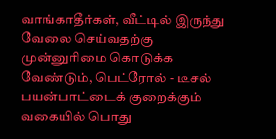வாங்காதீர்கள், வீட்டில் இருந்து வேலை செய்வதற்கு முன்னுரிமை கொடுக்க வேண்டும், பெட்ரோல் - டீசல் பயன்பாட்டைக் குறைக்கும் வகையில் பொது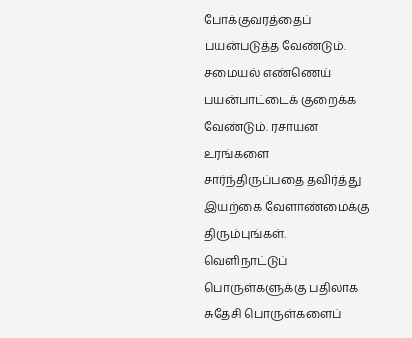போக்குவரத்தைப் பயன்படுத்த வேண்டும். சமையல் எண்ணெய் பயன்பாட்டைக் குறைக்க வேண்டும். ரசாயன உரங்களை சார்ந்திருப்பதை தவிர்த்து இயற்கை வேளாண்மைக்கு திரும்புங்கள். வெளிநாட்டுப் பொருள்களுக்கு பதிலாக சுதேசி பொருள்களைப்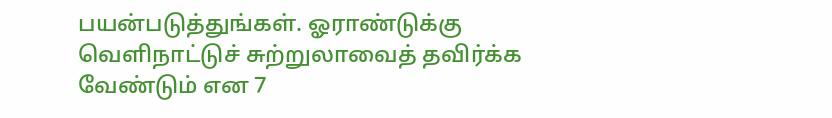பயன்படுத்துங்கள். ஓராண்டுக்கு வெளிநாட்டுச் சுற்றுலாவைத் தவிர்க்க வேண்டும் என 7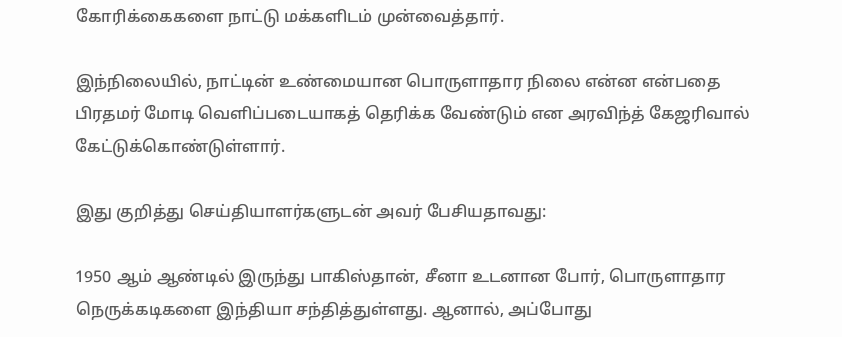கோரிக்கைகளை நாட்டு மக்களிடம் முன்வைத்தார்.

இந்நிலையில், நாட்டின் உண்மையான பொருளாதார நிலை என்ன என்பதை பிரதமர் மோடி வெளிப்படையாகத் தெரிக்க வேண்டும் என அரவிந்த் கேஜரிவால் கேட்டுக்கொண்டுள்ளார்.

இது குறித்து செய்தியாளர்களுடன் அவர் பேசியதாவது:

1950 ஆம் ஆண்டில் இருந்து பாகிஸ்தான், சீனா உடனான போர், பொருளாதார நெருக்கடிகளை இந்தியா சந்தித்துள்ளது. ஆனால், அப்போது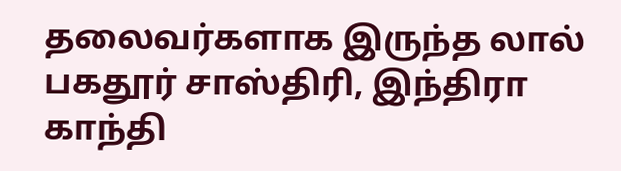தலைவர்களாக இருந்த லால் பகதூர் சாஸ்திரி, இந்திரா காந்தி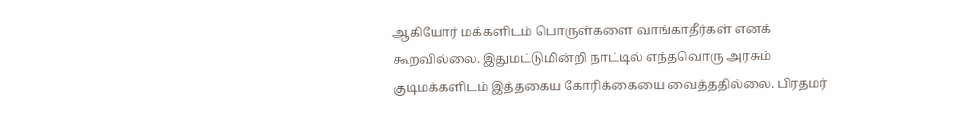ஆகியோர் மக்களிடம் பொருள்களை வாங்காதீர்கள் எனக் கூறவில்லை. இதுமட்டுமின்றி நாட்டில் எந்தவொரு அரசும் குடிமக்களிடம் இத்தகைய கோரிக்கையை வைத்ததில்லை. பிரதமர்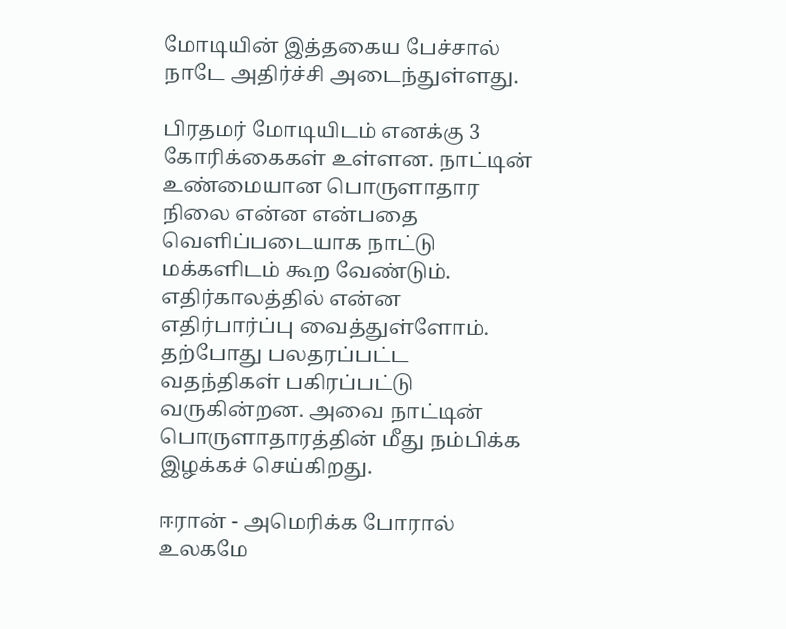மோடியின் இத்தகைய பேச்சால் நாடே அதிர்ச்சி அடைந்துள்ளது.

பிரதமர் மோடியிடம் எனக்கு 3 கோரிக்கைகள் உள்ளன. நாட்டின் உண்மையான பொருளாதார நிலை என்ன என்பதை வெளிப்படையாக நாட்டு மக்களிடம் கூற வேண்டும். எதிர்காலத்தில் என்ன எதிர்பார்ப்பு வைத்துள்ளோம். தற்போது பலதரப்பட்ட வதந்திகள் பகிரப்பட்டு வருகின்றன. அவை நாட்டின் பொருளாதாரத்தின் மீது நம்பிக்க இழக்கச் செய்கிறது.

ஈரான் - அமெரிக்க போரால் உலகமே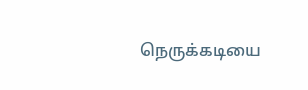நெருக்கடியை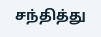சந்தித்து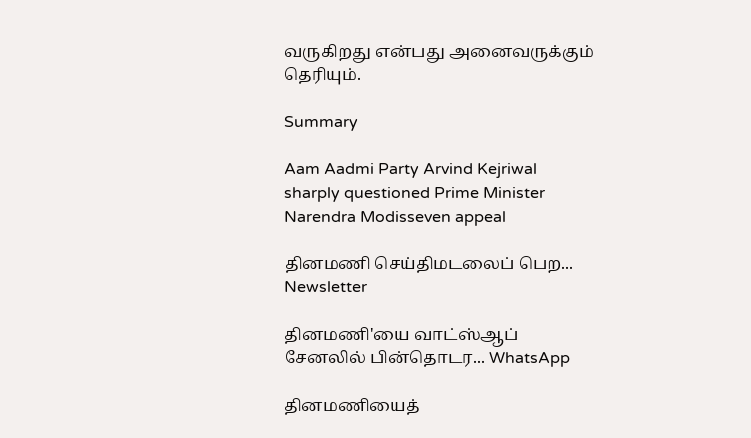வருகிறது என்பது அனைவருக்கும் தெரியும்.

Summary

Aam Aadmi Party Arvind Kejriwal sharply questioned Prime Minister Narendra Modisseven appeal

தினமணி செய்திமடலைப் பெற... Newsletter

தினமணி'யை வாட்ஸ்ஆப் சேனலில் பின்தொடர... WhatsApp

தினமணியைத்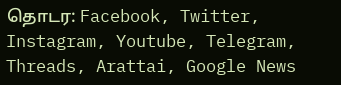தொடர: Facebook, Twitter, Instagram, Youtube, Telegram, Threads, Arattai, Google News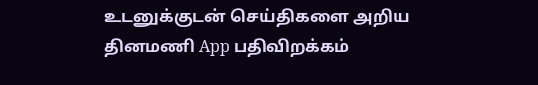உடனுக்குடன் செய்திகளை அறிய தினமணி App பதிவிறக்கம்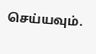செய்யவும்.